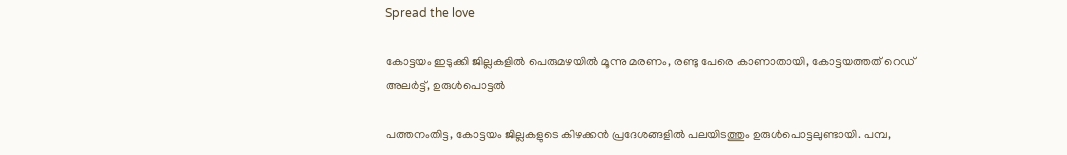Spread the love

കോട്ടയം ഇടുക്കി ജില്ലകളില്‍ പെരുമഴയില്‍ മൂന്നു മരണം, രണ്ടു പേരെ കാണാതായി, കോട്ടയത്തത് റെഡ് അലര്‍ട്ട്, ഉരുള്‍പൊട്ടല്‍

പത്തനംതിട്ട, കോട്ടയം ജില്ലകളുടെ കിഴക്കന്‍ പ്രദേശങ്ങളില്‍ പലയിടത്തും ഉരുള്‍പൊട്ടലുണ്ടായി. പമ്പ,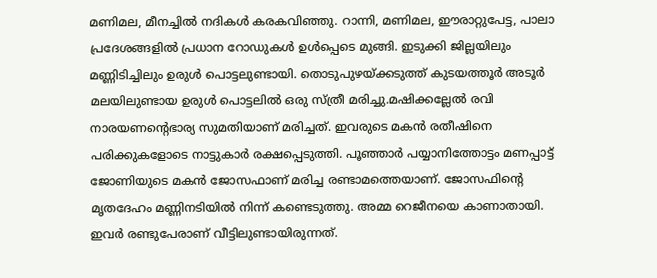മണിമല, മീനച്ചില്‍ നദികള്‍ കരകവിഞ്ഞു. റാന്നി, മണിമല, ഈരാറ്റുപേട്ട, പാലാ പ്രദേശങ്ങളില്‍ പ്രധാന റോഡുകള്‍ ഉള്‍പ്പെടെ മുങ്ങി. ഇടുക്കി ജില്ലയിലും മണ്ണിടിച്ചിലും ഉരുള്‍ പൊട്ടലുണ്ടായി. തൊടുപുഴയ്ക്കടുത്ത് കുടയത്തൂര്‍ അടൂര്‍ മലയിലുണ്ടായ ഉരുള്‍ പൊട്ടലില്‍ ഒരു സ്ത്രീ മരിച്ചു.മഷിക്കല്ലേല്‍ രവി നാരയണന്റെഭാര്യ സുമതിയാണ് മരിച്ചത്. ഇവരുടെ മകന്‍ രതീഷിനെ പരിക്കുകളോടെ നാട്ടുകാര്‍ രക്ഷപ്പെടുത്തി. പൂഞ്ഞാര്‍ പയ്യാനിത്തോട്ടം മണപ്പാട്ട് ജോണിയുടെ മകന്‍ ജോസഫാണ് മരിച്ച രണ്ടാമത്തെയാണ്. ജോസഫിന്റെ മൃതദേഹം മണ്ണിനടിയില്‍ നിന്ന് കണ്ടെടുത്തു. അമ്മ റെജീനയെ കാണാതായി. ഇവര്‍ രണ്ടുപേരാണ് വീട്ടിലുണ്ടായിരുന്നത്.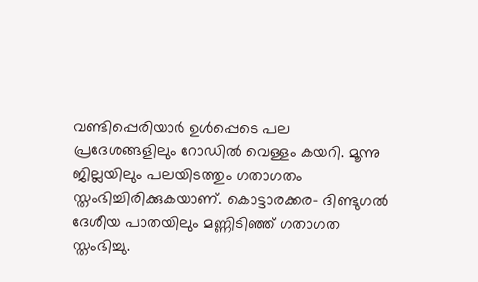വണ്ടിപ്പെരിയാര്‍ ഉള്‍പ്പെടെ പല പ്രദേശങ്ങളിലും റോഡില്‍ വെള്ളം കയറി. മൂന്നു ജില്ലയിലും പലയിടത്തും ഗതാഗതം സ്തംഭിച്ചിരിക്കുകയാണ്. കൊട്ടാരക്കര- ദിണ്ടുഗല്‍ ദേശീയ പാതയിലും മണ്ണിടിഞ്ഞ് ഗതാഗത സ്തംഭിച്ചു.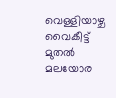വെള്ളിയാഴ്ച വൈകീട്ട് മുതല്‍ മലയോര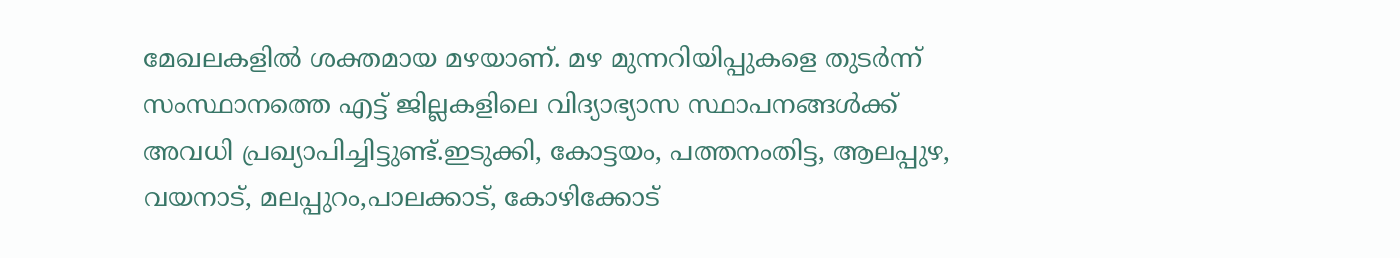മേഖലകളില്‍ ശക്തമായ മഴയാണ്. മഴ മുന്നറിയിപ്പുകളെ തുടര്‍ന്ന് സംസ്ഥാനത്തെ എട്ട് ജില്ലകളിലെ വിദ്യാഭ്യാസ സ്ഥാപനങ്ങള്‍ക്ക് അവധി പ്രഖ്യാപിച്ചിട്ടുണ്ട്.ഇടുക്കി, കോട്ടയം, പത്തനംതിട്ട, ആലപ്പുഴ, വയനാട്, മലപ്പുറം,പാലക്കാട്, കോഴിക്കോട്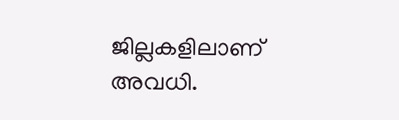ജില്ലകളിലാണ് അവധി.